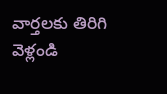వార్తలకు తిరిగి వెళ్లండి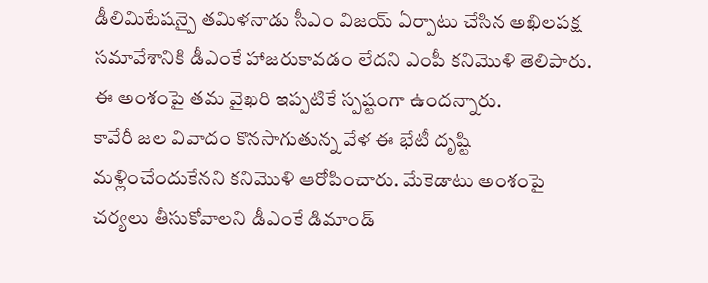డీలిమిటేషన్పై తమిళనాడు సీఎం విజయ్ ఏర్పాటు చేసిన అఖిలపక్ష సమావేశానికి డీఎంకే హాజరుకావడం లేదని ఎంపీ కనిమొళి తెలిపారు. ఈ అంశంపై తమ వైఖరి ఇప్పటికే స్పష్టంగా ఉందన్నారు.
కావేరీ జల వివాదం కొనసాగుతున్న వేళ ఈ భేటీ దృష్టి మళ్లించేందుకేనని కనిమొళి ఆరోపించారు. మేకెడాటు అంశంపై చర్యలు తీసుకోవాలని డీఎంకే డిమాండ్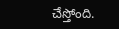చేస్తోంది.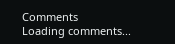Comments
Loading comments...